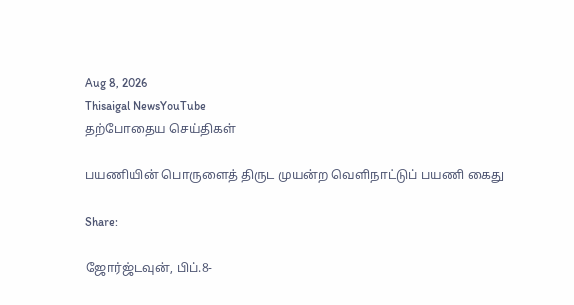Aug 8, 2026
Thisaigal NewsYouTube
தற்போதைய செய்திகள்

பயணியின் பொருளைத் திருட முயன்ற வெளிநாட்டுப் பயணி கைது

Share:

ஜோர்ஜ்டவுன், பிப்.8-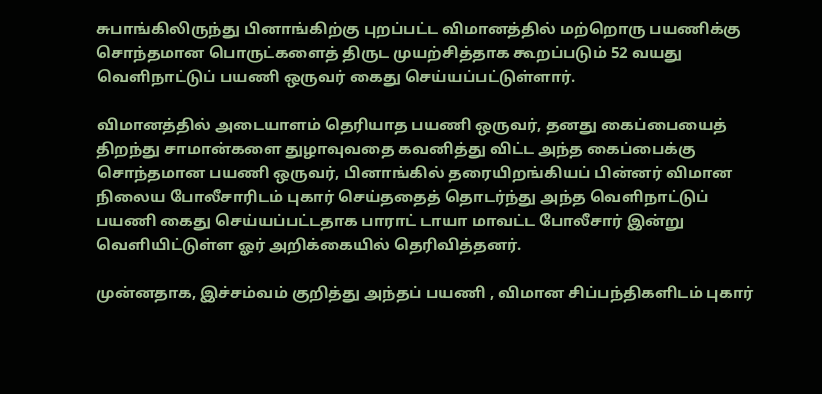சுபாங்கிலிருந்து பினாங்கிற்கு புறப்பட்ட விமானத்தில் மற்றொரு பயணிக்கு சொந்தமான பொருட்களைத் திருட முயற்சித்தாக கூறப்படும் 52 வயது வெளிநாட்டுப் பயணி ஒருவர் கைது செய்யப்பட்டுள்ளார்.

விமானத்தில் அடையாளம் தெரியாத பயணி ஒருவர், தனது கைப்பையைத் திறந்து சாமான்களை துழாவுவதை கவனித்து விட்ட அந்த கைப்பைக்கு சொந்தமான பயணி ஒருவர், பினாங்கில் தரையிறங்கியப் பின்னர் விமான நிலைய போலீசாரிடம் புகார் செய்ததைத் தொடர்ந்து அந்த வெளிநாட்டுப் பயணி கைது செய்யப்பட்டதாக பாராட் டாயா மாவட்ட போலீசார் இன்று வெளியிட்டுள்ள ஓர் அறிக்கையில் தெரிவித்தனர்.

முன்னதாக, இச்சம்வம் குறித்து அந்தப் பயணி , விமான சிப்பந்திகளிடம் புகார்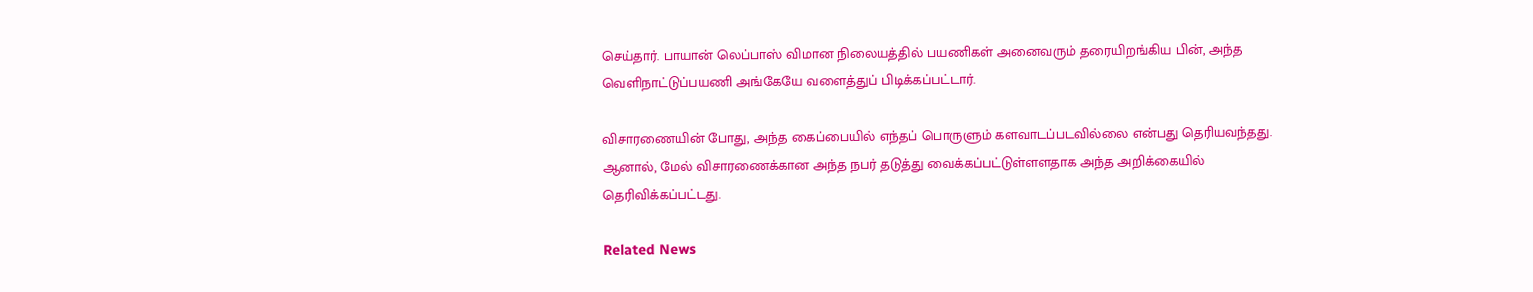செய்தார். பாயான் லெப்பாஸ் விமான நிலையத்தில் பயணிகள் அனைவரும் தரையிறங்கிய பின், அந்த வெளிநாட்டுப்பயணி அங்கேயே வளைத்துப் பிடிக்கப்பட்டார்.

விசாரணையின் போது, அந்த கைப்பையில் எந்தப் பொருளும் களவாடப்படவில்லை என்பது தெரியவந்தது. ஆனால், மேல் விசாரணைக்கான அந்த நபர் தடுத்து வைக்கப்பட்டுள்ளளதாக அந்த அறிக்கையில் தெரிவிக்கப்பட்டது.

Related News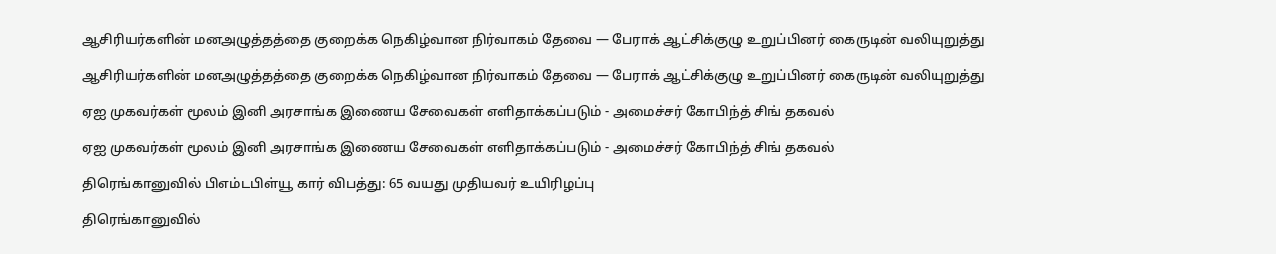ஆசிரியர்களின் மனஅழுத்தத்தை குறைக்க நெகிழ்வான நிர்வாகம் தேவை — பேராக் ஆட்சிக்குழு உறுப்பினர் கைருடின் வலியுறுத்து

ஆசிரியர்களின் மனஅழுத்தத்தை குறைக்க நெகிழ்வான நிர்வாகம் தேவை — பேராக் ஆட்சிக்குழு உறுப்பினர் கைருடின் வலியுறுத்து

ஏஐ முகவர்கள் மூலம் இனி அரசாங்க இணைய சேவைகள் எளிதாக்கப்படும் - அமைச்சர் கோபிந்த் சிங் தகவல்

ஏஐ முகவர்கள் மூலம் இனி அரசாங்க இணைய சேவைகள் எளிதாக்கப்படும் - அமைச்சர் கோபிந்த் சிங் தகவல்

திரெங்கானுவில் பிஎம்டபிள்யூ கார் விபத்து: 65 வயது முதியவர் உயிரிழப்பு

திரெங்கானுவில்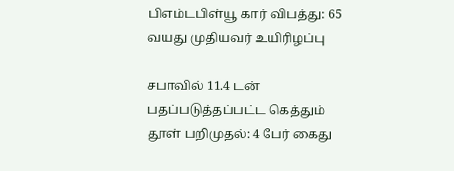பிஎம்டபிள்யூ கார் விபத்து: 65 வயது முதியவர் உயிரிழப்பு

சபாவில் 11.4 டன் பதப்படுத்தப்பட்ட கெத்தும் தூள் பறிமுதல்: 4 பேர் கைது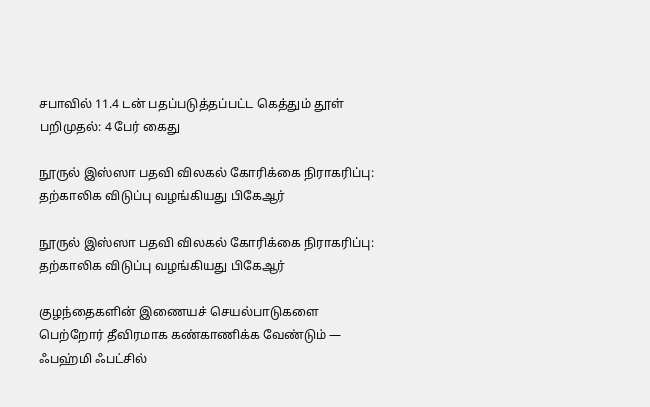சபாவில் 11.4 டன் பதப்படுத்தப்பட்ட கெத்தும் தூள் பறிமுதல்: 4 பேர் கைது

நூருல் இஸ்ஸா பதவி விலகல் கோரிக்கை நிராகரிப்பு: தற்காலிக விடுப்பு வழங்கியது பிகேஆர்

நூருல் இஸ்ஸா பதவி விலகல் கோரிக்கை நிராகரிப்பு: தற்காலிக விடுப்பு வழங்கியது பிகேஆர்

குழந்தைகளின் இணையச் செயல்பாடுகளை பெற்றோர் தீவிரமாக கண்காணிக்க வேண்டும் — ஃபஹ்மி ஃபட்சில்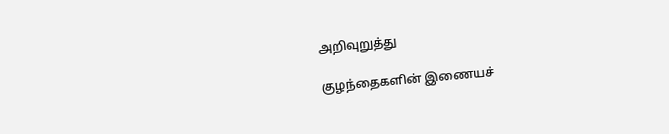அறிவுறுத்து

குழந்தைகளின் இணையச்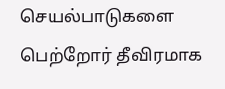செயல்பாடுகளை பெற்றோர் தீவிரமாக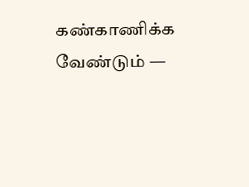கண்காணிக்க வேண்டும் —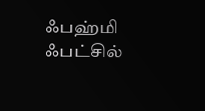ஃபஹ்மி ஃபட்சில்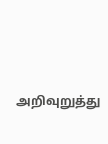அறிவுறுத்து